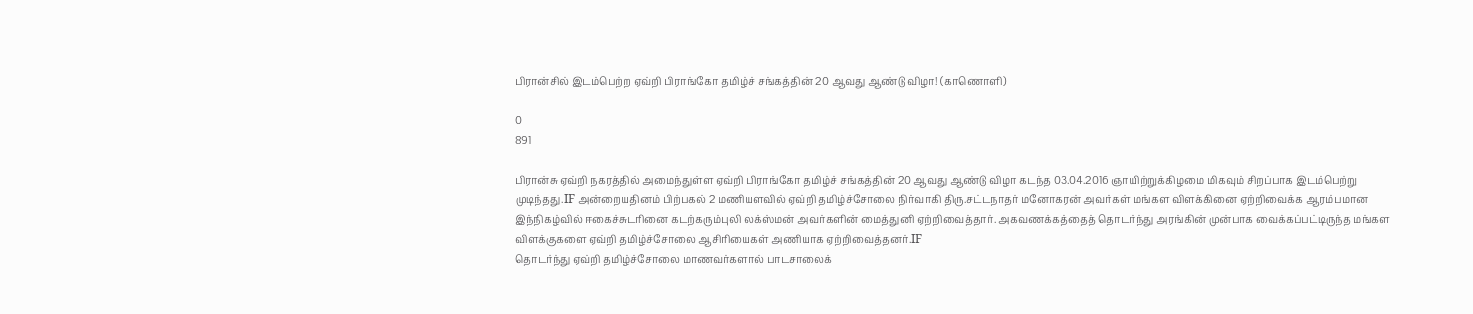பிரான்சில் இடம்பெற்ற ஏவ்றி பிராங்கோ தமிழ்ச் சங்கத்தின் 20 ஆவது ஆண்டு விழா! (காணொளி)

0
891

பிரான்சு ஏவ்றி நகரத்தில் அமைந்துள்ள ஏவ்றி பிராங்கோ தமிழ்ச் சங்கத்தின் 20 ஆவது ஆண்டு விழா கடந்த 03.04.2016 ஞாயிற்றுக்கிழமை மிகவும் சிறப்பாக இடம்பெற்று முடிந்தது.IF அன்றையதினம் பிற்பகல் 2 மணியளவில் ஏவ்றி தமிழ்ச்சோலை நிர்வாகி திரு.சட்டநாதர் மனோகரன் அவர்கள் மங்கள விளக்கினை ஏற்றிவைக்க ஆரம்பமான இந்நிகழ்வில் ஈகைச்சுடரினை கடற்கரும்புலி லக்ஸ்மன் அவர்களின் மைத்துனி ஏற்றிவைத்தார். அகவணக்கத்தைத் தொடர்ந்து அரங்கின் முன்பாக வைக்கப்பட்டிருந்த மங்கள விளக்குகளை ஏவ்றி தமிழ்ச்சோலை ஆசிரியைகள் அணியாக ஏற்றிவைத்தனர்.IF
தொடர்ந்து ஏவ்றி தமிழ்ச்சோலை மாணவர்களால் பாடசாலைக்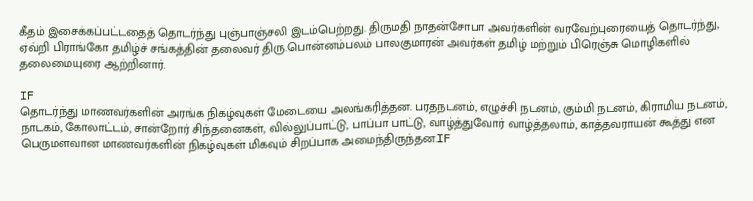கீதம் இசைக்கப்பட்டதைத் தொடர்ந்து புஞ்பாஞ்சலி இடம்பெற்றது. திருமதி நாதன்சோபா அவர்களின் வரவேற்புரையைத் தொடர்ந்து, ஏவ்றி பிராங்கோ தமிழ்ச் சங்கத்தின் தலைவர் திரு.பொன்னம்பலம் பாலகுமாரன் அவர்கள் தமிழ் மற்றும் பிரெஞ்சு மொழிகளில் தலைமையுரை ஆற்றினார்.

IF
தொடர்ந்து மாணவர்களின் அரங்க நிகழ்வுகள் மேடையை அலங்கரித்தன. பரதநடனம், எழுச்சி நடனம், கும்மி நடனம், கிராமிய நடனம், நாடகம், கோலாட்டம், சான்றோர் சிந்தனைகள், வில்லுப்பாட்டு, பாப்பா பாட்டு, வாழ்த்துவோர் வாழ்த்தலாம், காத்தவராயன் கூத்து என பெருமளவான மாணவர்களின் நிகழ்வுகள் மிகவும் சிறப்பாக அமைந்திருந்தன.IF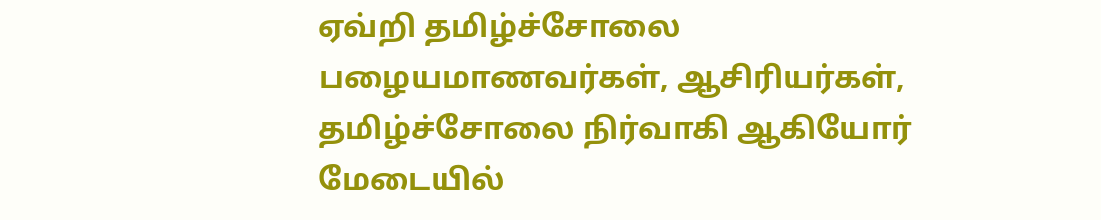ஏவ்றி தமிழ்ச்சோலை பழையமாணவர்கள், ஆசிரியர்கள், தமிழ்ச்சோலை நிர்வாகி ஆகியோர் மேடையில்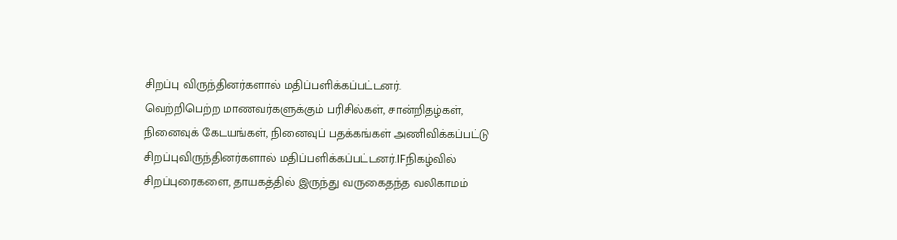சிறப்பு விருந்தினர்களால் மதிப்பளிக்கப்பட்டனர்.
வெற்றிபெற்ற மாணவர்களுக்கும் பரிசில்கள், சான்றிதழ்கள், நினைவுக் கேடயங்கள், நினைவுப் பதக்கங்கள் அணிவிக்கப்பட்டு சிறப்புவிருந்தினர்களால் மதிப்பளிக்கப்பட்டனர்.IFநிகழ்வில் சிறப்புரைகளை, தாயகத்தில் இருந்து வருகைதந்த வலிகாமம்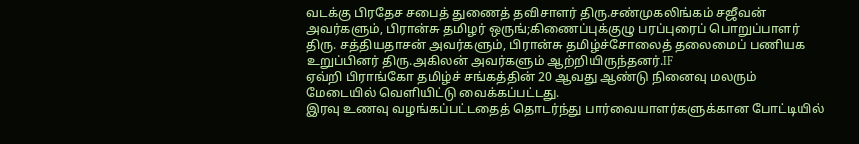வடக்கு பிரதேச சபைத் துணைத் தவிசாளர் திரு.சண்முகலிங்கம் சஜீவன் அவர்களும், பிரான்சு தமிழர் ஒருங்;கிணைப்புக்குழு பரப்புரைப் பொறுப்பாளர் திரு. சத்தியதாசன் அவர்களும், பிரான்சு தமிழ்ச்சோலைத் தலைமைப் பணியக உறுப்பினர் திரு.அகிலன் அவர்களும் ஆற்றியிருந்தனர்.IF
ஏவ்றி பிராங்கோ தமிழ்ச் சங்கத்தின் 20 ஆவது ஆண்டு நினைவு மலரும் மேடையில் வெளியிட்டு வைக்கப்பட்டது.
இரவு உணவு வழங்கப்பட்டதைத் தொடர்ந்து பார்வையாளர்களுக்கான போட்டியில்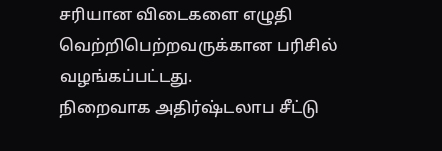சரியான விடைகளை எழுதி வெற்றிபெற்றவருக்கான பரிசில் வழங்கப்பட்டது.
நிறைவாக அதிர்ஷ்டலாப சீட்டு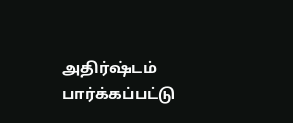அதிர்ஷ்டம் பார்க்கப்பட்டு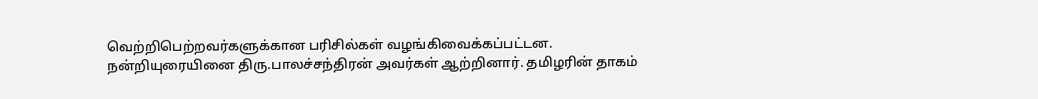வெற்றிபெற்றவர்களுக்கான பரிசில்கள் வழங்கிவைக்கப்பட்டன.
நன்றியுரையினை திரு.பாலச்சந்திரன் அவர்கள் ஆற்றினார். தமிழரின் தாகம்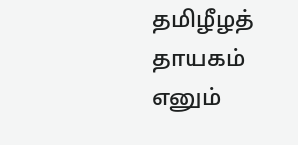தமிழீழத் தாயகம் எனும்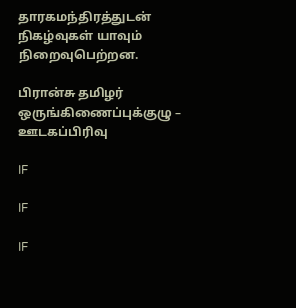தாரகமந்திரத்துடன் நிகழ்வுகள் யாவும் நிறைவுபெற்றன.

பிரான்சு தமிழர் ஒருங்கிணைப்புக்குழு – ஊடகப்பிரிவு

IF

IF

IF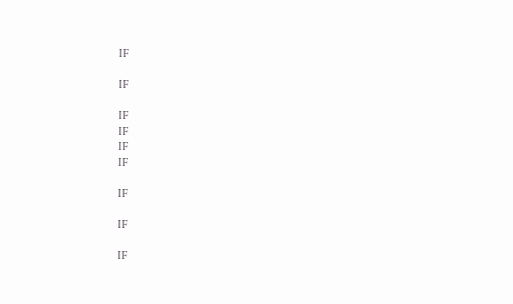IF

IF

IF
IF
IF
IF

IF

IF

IF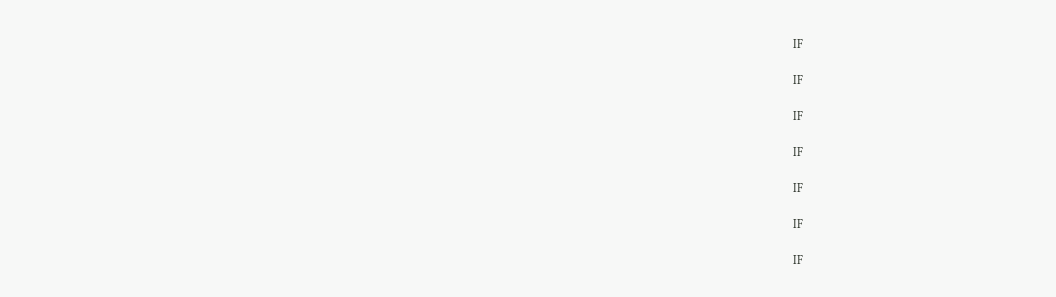IF

IF

IF

IF

IF

IF

IF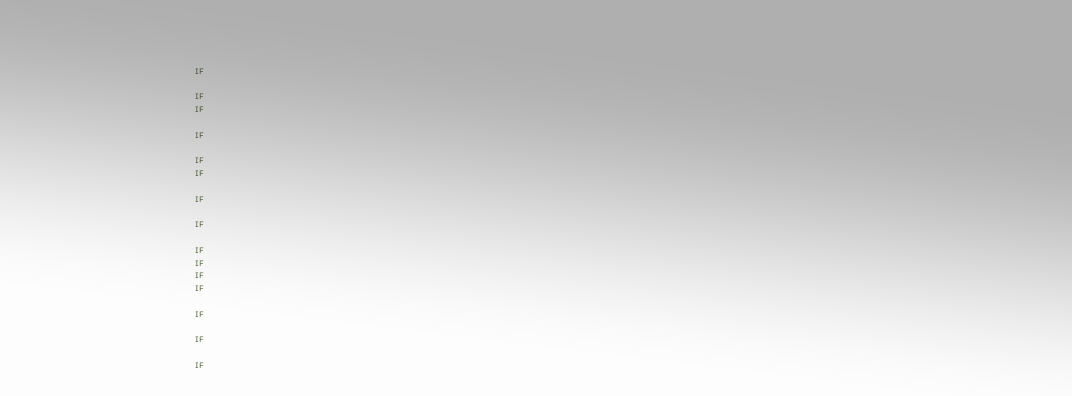IF

IF
IF

IF

IF
IF

IF

IF

IF
IF
IF
IF

IF

IF

IF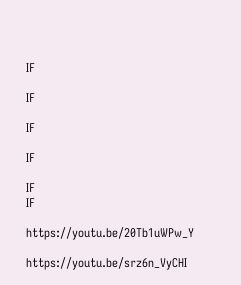IF

IF

IF

IF

IF
IF

https://youtu.be/20Tb1uWPw_Y

https://youtu.be/srz6n_VyCHI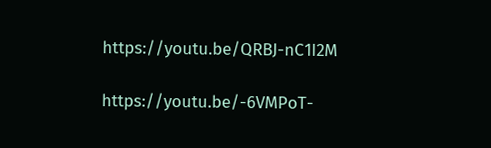https://youtu.be/QRBJ-nC1I2M

https://youtu.be/-6VMPoT-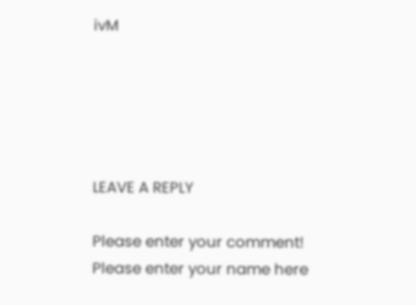ivM





LEAVE A REPLY

Please enter your comment!
Please enter your name here